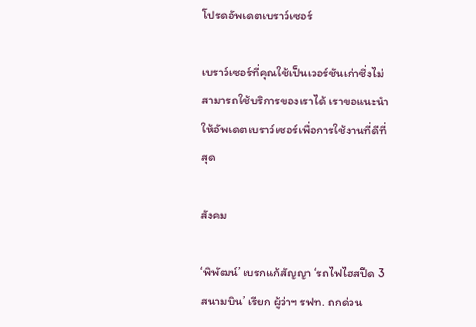โปรดอัพเดตเบราว์เซอร์

เบราว์เซอร์ที่คุณใช้เป็นเวอร์ชันเก่าซึ่งไม่สามารถใช้บริการของเราได้ เราขอแนะนำให้อัพเดตเบราว์เซอร์เพื่อการใช้งานที่ดีที่สุด

สังคม

‘พิพัฒน์’ เบรกแก้สัญญา ‘รถไฟไฮสปีด 3 สนามบิน’ เรียก ผู้ว่าฯ รฟท. ถกด่วน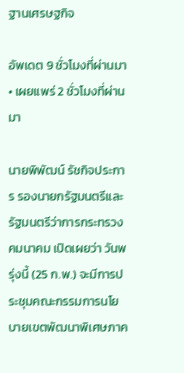ฐานเศรษฐกิจ

อัพเดต 9 ชั่วโมงที่ผ่านมา • เผยแพร่ 2 ชั่วโมงที่ผ่านมา

นายพิพัฒน์ รัชกิจประการ รองนายกรัฐมนตรีและรัฐมนตรีว่าการกระทรวงคมนาคม เปิดเผยว่า วันพรุ่งนี้ (25 ก.พ.) จะมีการประชุมคณะกรรมการนโยบายเขตพัฒนาพิเศษภาค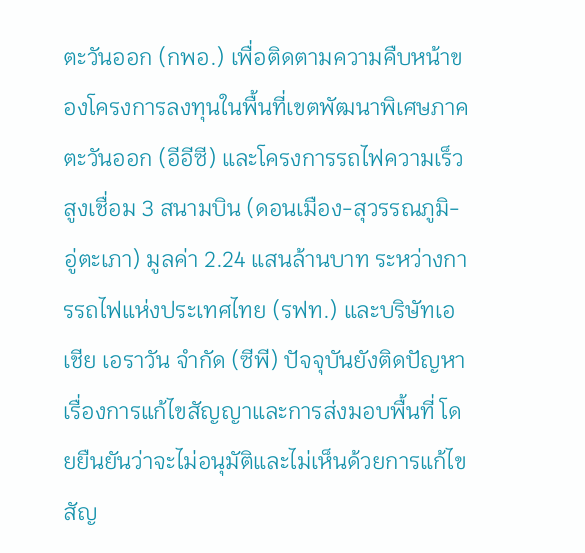ตะวันออก (กพอ.) เพื่อติดตามความคืบหน้าของโครงการลงทุนในพื้นที่เขตพัฒนาพิเศษภาคตะวันออก (อีอีซี) และโครงการรถไฟความเร็วสูงเชื่อม 3 สนามบิน (ดอนเมือง-สุวรรณภูมิ-อู่ตะเภา) มูลค่า 2.24 แสนล้านบาท ระหว่างการรถไฟแห่งประเทศไทย (รฟท.) และบริษัทเอเชีย เอราวัน จำกัด (ซีพี) ปัจจุบันยังติดปัญหาเรื่องการแก้ไขสัญญาและการส่งมอบพื้นที่ โดยยืนยันว่าจะไม่อนุมัติและไม่เห็นด้วยการแก้ไขสัญ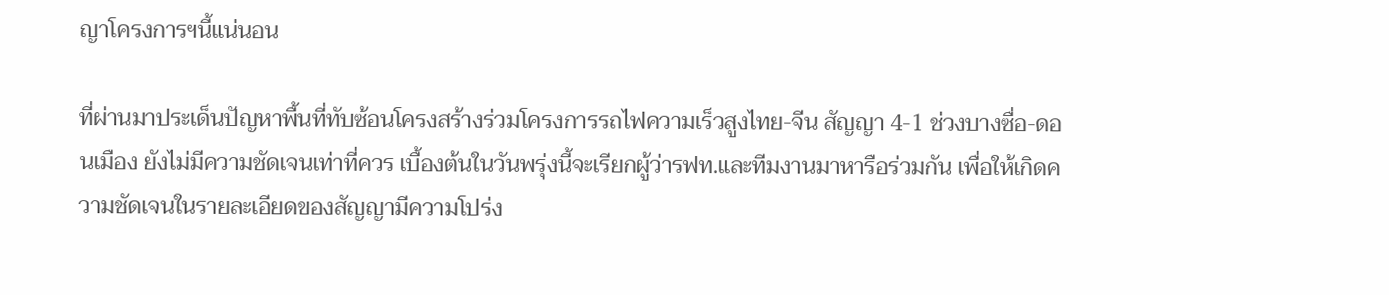ญาโครงการฯนี้แน่นอน

ที่ผ่านมาประเด็นปัญหาพื้นที่ทับซ้อนโครงสร้างร่วมโครงการรถไฟความเร็วสูงไทย-จีน สัญญา 4-1 ช่วงบางซื่อ-ดอนเมือง ยังไม่มีความชัดเจนเท่าที่ควร เบื้องต้นในวันพรุ่งนี้จะเรียกผู้ว่ารฟท.และทีมงานมาหารือร่วมกัน เพื่อให้เกิดความชัดเจนในรายละเอียดของสัญญามีความโปร่ง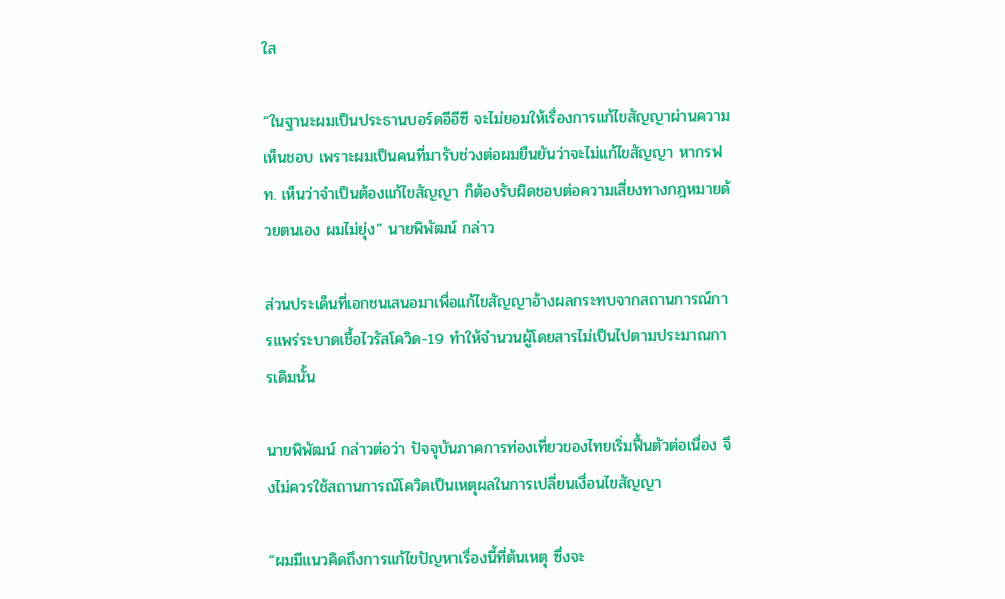ใส

“ในฐานะผมเป็นประธานบอร์ดอีอีซี จะไม่ยอมให้เรื่องการแก้ไขสัญญาผ่านความเห็นชอบ เพราะผมเป็นคนที่มารับช่วงต่อผมยืนยันว่าจะไม่แก้ไขสัญญา หากรฟท. เห็นว่าจำเป็นต้องแก้ไขสัญญา ก็ต้องรับผิดชอบต่อความเสี่ยงทางกฎหมายด้วยตนเอง ผมไม่ยุ่ง” นายพิพัฒน์ กล่าว

ส่วนประเด็นที่เอกชนเสนอมาเพื่อแก้ไขสัญญาอ้างผลกระทบจากสถานการณ์การแพร่ระบาดเชื้อไวรัสโควิด-19 ทำให้จำนวนผู้โดยสารไม่เป็นไปตามประมาณการเดิมนั้น

นายพิพัฒน์ กล่าวต่อว่า ปัจจุบันภาคการท่องเที่ยวของไทยเริ่มฟื้นตัวต่อเนื่อง จึงไม่ควรใช้สถานการณ์โควิดเป็นเหตุผลในการเปลี่ยนเงื่อนไขสัญญา

“ผมมีแนวคิดถึงการแก้ไขปัญหาเรื่องนี้ที่ต้นเหตุ ซึ่งจะ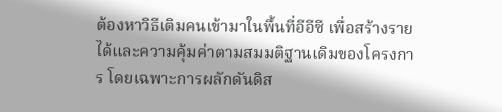ต้องหาวิธีเติมคนเข้ามาในพื้นที่อีอีซี เพื่อสร้างรายได้และความคุ้มค่าตามสมมติฐานเดิมของโครงการ โดยเฉพาะการผลักดันดิส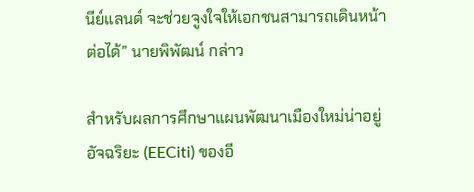นีย์แลนด์ จะช่วยจูงใจให้เอกชนสามารถเดินหน้าต่อได้” นายพิพัฒน์ กล่าว

สำหรับผลการศึกษาแผนพัฒนาเมืองใหม่น่าอยู่อัจฉริยะ (EECiti) ของอี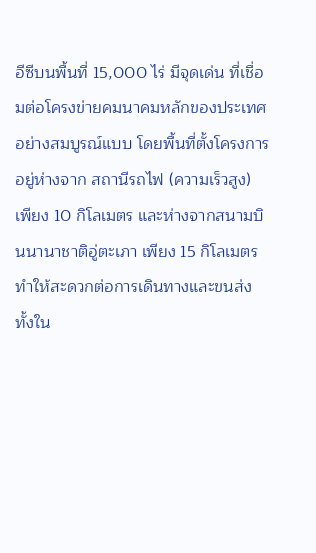อีซีบนพื้นที่ 15,000 ไร่ มีจุดเด่น ที่เชื่อมต่อโครงข่ายคมนาคมหลักของประเทศอย่างสมบูรณ์แบบ โดยพื้นที่ตั้งโครงการอยู่ห่างจาก สถานีรถไฟ (ความเร็วสูง) เพียง 10 กิโลเมตร และห่างจากสนามบินนานาชาติอู่ตะเภา เพียง 15 กิโลเมตร ทำให้สะดวกต่อการเดินทางและขนส่งทั้งใน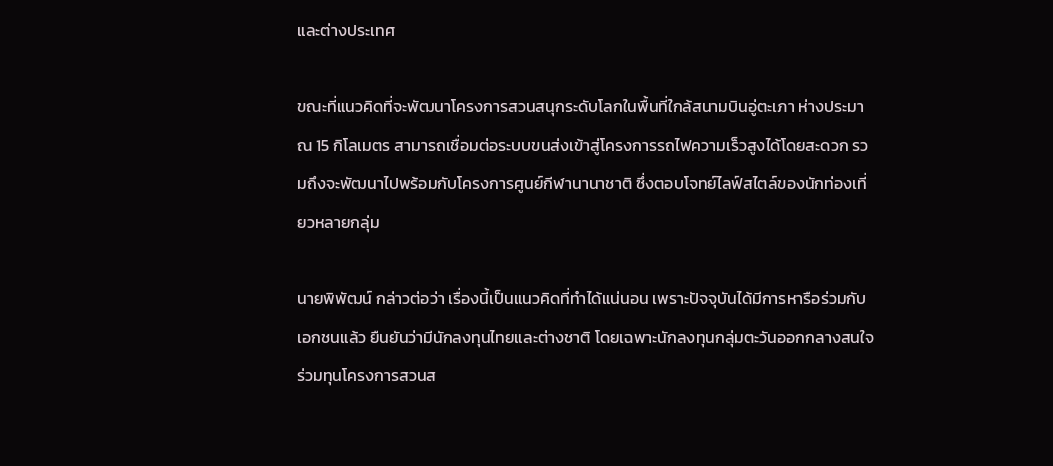และต่างประเทศ

ขณะที่แนวคิดที่จะพัฒนาโครงการสวนสนุกระดับโลกในพื้นที่ใกล้สนามบินอู่ตะเภา ห่างประมาณ 15 กิโลเมตร สามารถเชื่อมต่อระบบขนส่งเข้าสู่โครงการรถไฟความเร็วสูงได้โดยสะดวก รวมถึงจะพัฒนาไปพร้อมกับโครงการศูนย์กีฬานานาชาติ ซึ่งตอบโจทย์ไลฟ์สไตล์ของนักท่องเที่ยวหลายกลุ่ม

นายพิพัฒน์ กล่าวต่อว่า เรื่องนี้เป็นแนวคิดที่ทำได้แน่นอน เพราะปัจจุบันได้มีการหารือร่วมกับเอกชนแล้ว ยืนยันว่ามีนักลงทุนไทยและต่างชาติ โดยเฉพาะนักลงทุนกลุ่มตะวันออกกลางสนใจร่วมทุนโครงการสวนส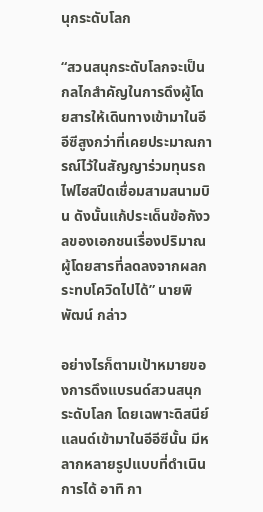นุกระดับโลก

“สวนสนุกระดับโลกจะเป็นกลไกสำคัญในการดึงผู้โดยสารให้เดินทางเข้ามาในอีอีซีสูงกว่าที่เคยประมาณการณ์ไว้ในสัญญาร่วมทุนรถไฟไฮสปีดเชื่อมสามสนามบิน ดังนั้นแก้ประเด็นข้อกังวลของเอกชนเรื่องปริมาณผู้โดยสารที่ลดลงจากผลกระทบโควิดไปได้” นายพิพัฒน์ กล่าว

อย่างไรก็ตามเป้าหมายของการดึงแบรนด์สวนสนุกระดับโลก โดยเฉพาะดิสนีย์แลนด์เข้ามาในอีอีซีนั้น มีหลากหลายรูปแบบที่ดำเนินการได้ อาทิ กา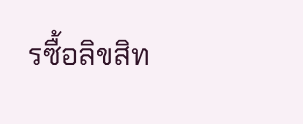รซื้อลิขสิท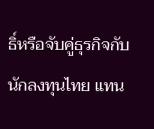ธิ์หรือจับคู่ธุรกิจกับนักลงทุนไทย แทน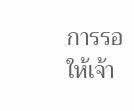การรอให้เจ้า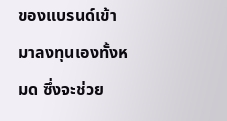ของแบรนด์เข้ามาลงทุนเองทั้งหมด ซึ่งจะช่วย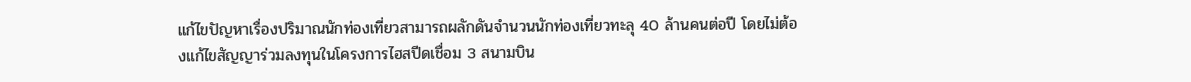แก้ไขปัญหาเรื่องปริมาณนักท่องเที่ยวสามารถผลักดันจำนวนนักท่องเที่ยวทะลุ 40 ล้านคนต่อปี โดยไม่ต้องแก้ไขสัญญาร่วมลงทุนในโครงการไฮสปีดเชื่อม 3 สนามบิน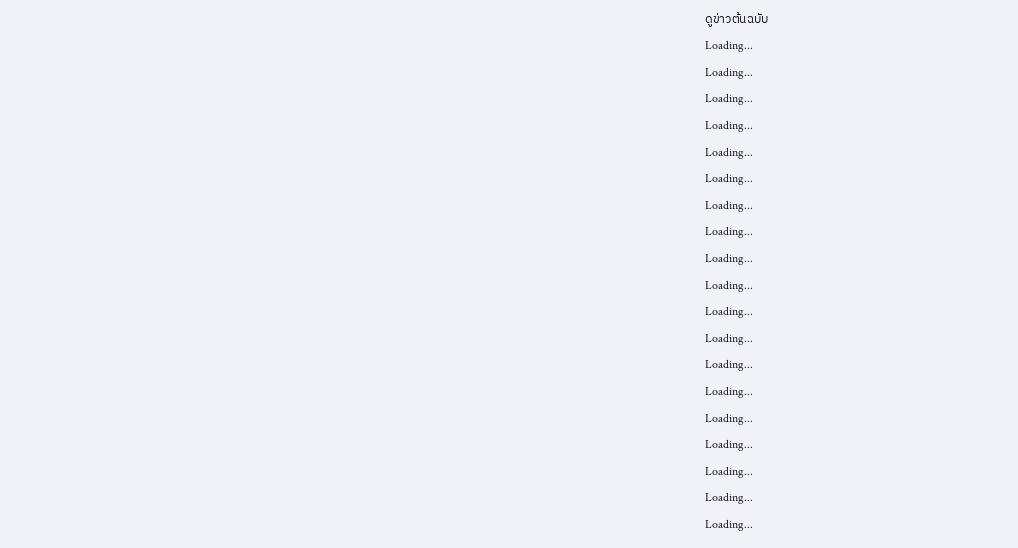ดูข่าวต้นฉบับ
Loading...
Loading...
Loading...
Loading...
Loading...
Loading...
Loading...
Loading...
Loading...
Loading...
Loading...
Loading...
Loading...
Loading...
Loading...
Loading...
Loading...
Loading...
Loading...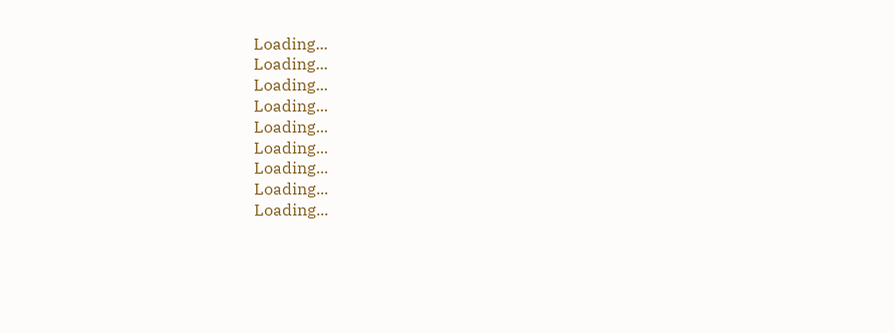Loading...
Loading...
Loading...
Loading...
Loading...
Loading...
Loading...
Loading...
Loading...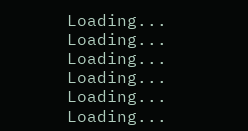Loading...
Loading...
Loading...
Loading...
Loading...
Loading...